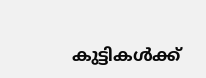കുട്ടികള്‍ക്ക്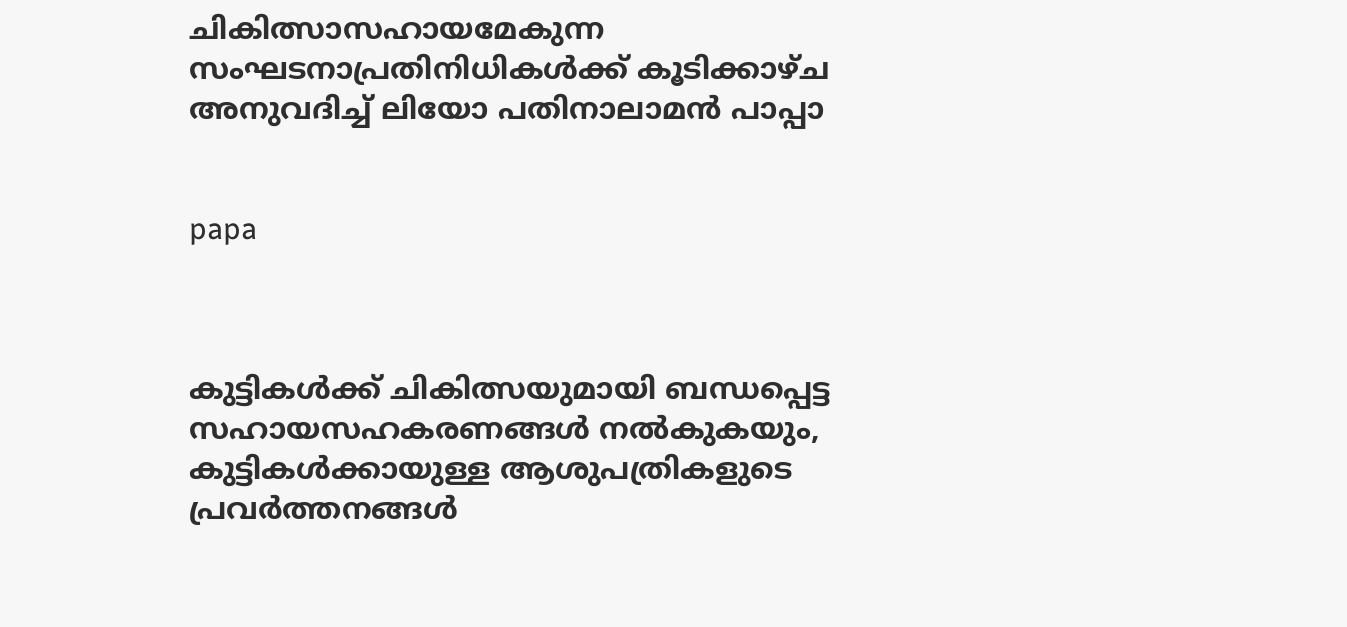ചികിത്സാസഹായമേകുന്ന സംഘടനാപ്രതിനിധികള്‍ക്ക് കൂടിക്കാഴ്ച അനുവദിച്ച് ലിയോ പതിനാലാമന്‍ പാപ്പാ


papa



കുട്ടികള്‍ക്ക് ചികിത്സയുമായി ബന്ധപ്പെട്ട സഹായസഹകരണങ്ങള്‍ നല്‍കുകയും, കുട്ടികള്‍ക്കായുള്ള ആശുപത്രികളുടെ പ്രവര്‍ത്തനങ്ങള്‍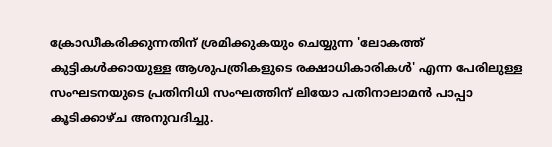ക്രോഡീകരിക്കുന്നതിന് ശ്രമിക്കുകയും ചെയ്യുന്ന 'ലോകത്ത് കുട്ടികള്‍ക്കായുള്ള ആശുപത്രികളുടെ രക്ഷാധികാരികള്‍' എന്ന പേരിലുള്ള സംഘടനയുടെ പ്രതിനിധി സംഘത്തിന് ലിയോ പതിനാലാമന്‍ പാപ്പാ കൂടിക്കാഴ്ച അനുവദിച്ചു.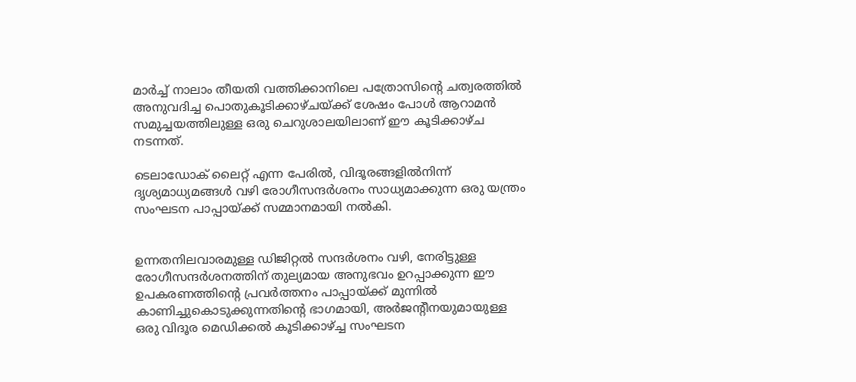മാര്‍ച്ച് നാലാം തീയതി വത്തിക്കാനിലെ പത്രോസിന്റെ ചത്വരത്തില്‍ അനുവദിച്ച പൊതുകൂടിക്കാഴ്ചയ്ക്ക് ശേഷം പോള്‍ ആറാമന്‍ സമുച്ചയത്തിലുള്ള ഒരു ചെറുശാലയിലാണ് ഈ കൂടിക്കാഴ്ച നടന്നത്.

ടെലാഡോക് ലൈറ്റ് എന്ന പേരില്‍, വിദൂരങ്ങളില്‍നിന്ന് ദൃശ്യമാധ്യമങ്ങള്‍ വഴി രോഗീസന്ദര്‍ശനം സാധ്യമാക്കുന്ന ഒരു യന്ത്രം സംഘടന പാപ്പായ്ക്ക് സമ്മാനമായി നല്‍കി.


ഉന്നതനിലവാരമുള്ള ഡിജിറ്റല്‍ സന്ദര്‍ശനം വഴി, നേരിട്ടുള്ള രോഗീസന്ദര്‍ശനത്തിന് തുല്യമായ അനുഭവം ഉറപ്പാക്കുന്ന ഈ ഉപകരണത്തിന്റെ പ്രവര്‍ത്തനം പാപ്പായ്ക്ക് മുന്നില്‍ കാണിച്ചുകൊടുക്കുന്നതിന്റെ ഭാഗമായി, അര്‍ജന്റീനയുമായുള്ള ഒരു വിദൂര മെഡിക്കല്‍ കൂടിക്കാഴ്ച്ച സംഘടന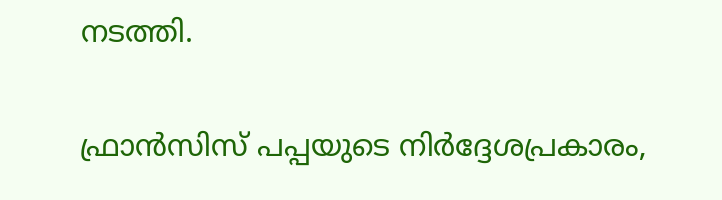നടത്തി.

ഫ്രാന്‍സിസ് പപ്പയുടെ നിര്‍ദ്ദേശപ്രകാരം,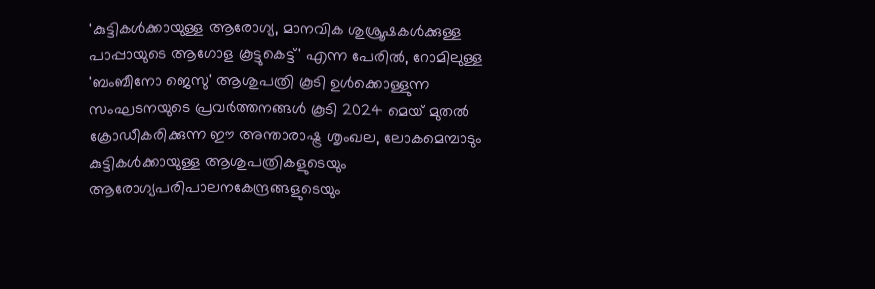'കുട്ടികള്‍ക്കായുള്ള ആരോഗ്യ, മാനവിക ശുശ്രൂഷകള്‍ക്കുള്ള പാപ്പായുടെ ആഗോള കൂട്ടുകെട്ട്' എന്ന പേരില്‍, റോമിലുള്ള 'ബംബീനോ ജെസു' ആശുപത്രി കൂടി ഉള്‍ക്കൊള്ളുന്ന സംഘടനയുടെ പ്രവര്‍ത്തനങ്ങള്‍ കൂടി 2024 മെയ് മുതല്‍ ക്രോഡീകരിക്കുന്ന ഈ അന്താരാഷ്ട്ര ശൃംഖല, ലോകമെമ്പാടും കുട്ടികള്‍ക്കായുള്ള ആശുപത്രികളുടെയും ആരോഗ്യപരിപാലനകേന്ദ്രങ്ങളുടെയും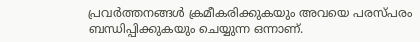പ്രവര്‍ത്തനങ്ങള്‍ ക്രമീകരിക്കുകയും അവയെ പരസ്പരം ബന്ധിപ്പിക്കുകയും ചെയ്യുന്ന ഒന്നാണ്.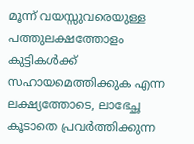മൂന്ന് വയസ്സുവരെയുള്ള പത്തുലക്ഷത്തോളം കുട്ടികള്‍ക്ക് സഹായമെത്തിക്കുക എന്ന ലക്ഷ്യത്തോടെ, ലാഭേച്ഛ കൂടാതെ പ്രവര്‍ത്തിക്കുന്ന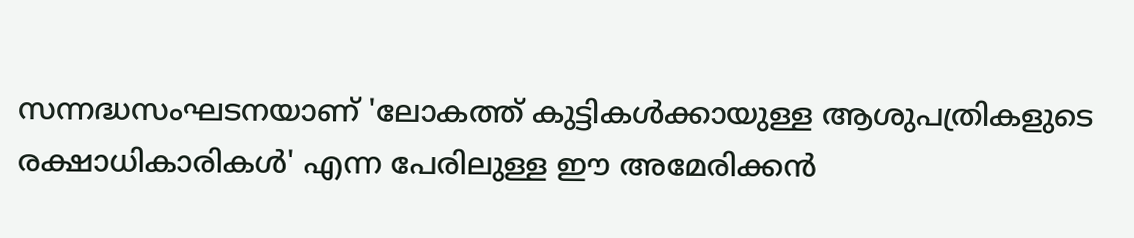സന്നദ്ധസംഘടനയാണ് 'ലോകത്ത് കുട്ടികള്‍ക്കായുള്ള ആശുപത്രികളുടെ രക്ഷാധികാരികള്‍' എന്ന പേരിലുള്ള ഈ അമേരിക്കന്‍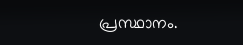പ്രസ്ഥാനം.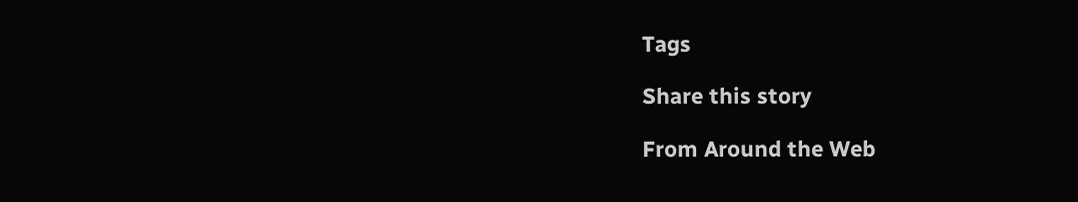Tags

Share this story

From Around the Web